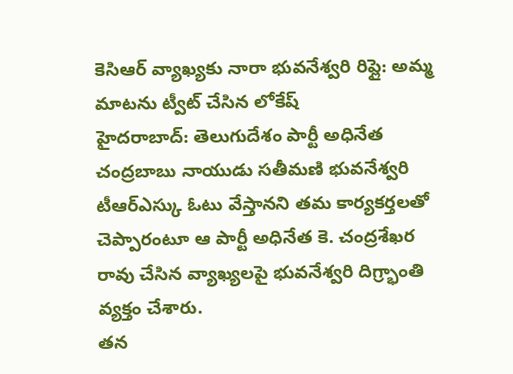కెసిఆర్ వ్యాఖ్యకు నారా భువనేశ్వరి రిప్లై: అమ్మ మాటను ట్వీట్ చేసిన లోకేష్
హైదరాబాద్: తెలుగుదేశం పార్టీ అధినేత చంద్రబాబు నాయుడు సతీమణి భువనేశ్వరి టీఆర్ఎస్కు ఓటు వేస్తానని తమ కార్యకర్తలతో చెప్పారంటూ ఆ పార్టీ అధినేత కె. చంద్రశేఖర రావు చేసిన వ్యాఖ్యలపై భువనేశ్వరి దిగ్ర్భాంతి వ్యక్తం చేశారు.
తన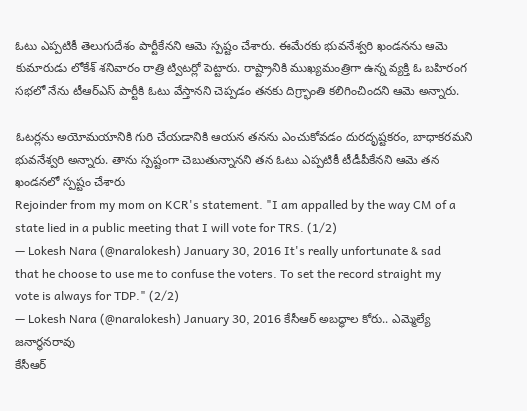ఓటు ఎప్పటికీ తెలుగుదేశం పార్టీకేనని ఆమె స్పష్టం చేశారు. ఈమేరకు భువనేశ్వరి ఖండనను ఆమె కుమారుడు లోకేశ్ శనివారం రాత్రి ట్విటర్లో పెట్టారు. రాష్ట్రానికి ముఖ్యమంత్రిగా ఉన్న వ్యక్తి ఓ బహిరంగ సభలో నేను టీఆర్ఎస్ పార్టీకి ఓటు వేస్తానని చెప్పడం తనకు దిగ్ర్భాంతి కలిగించిందని ఆమె అన్నారు.

ఓటర్లను అయోమయానికి గురి చేయడానికి ఆయన తనను ఎంచుకోవడం దురదృష్టకరం, బాధాకరమని భువనేశ్వరి అన్నారు. తాను స్పష్టంగా చెబుతున్నానని తన ఓటు ఎప్పటికీ టీడీపీకేనని ఆమె తన ఖండనలో స్పష్టం చేశారు
Rejoinder from my mom on KCR's statement. "I am appalled by the way CM of a state lied in a public meeting that I will vote for TRS. (1/2)
— Lokesh Nara (@naralokesh) January 30, 2016 It's really unfortunate & sad that he choose to use me to confuse the voters. To set the record straight my vote is always for TDP." (2/2)
— Lokesh Nara (@naralokesh) January 30, 2016 కేసీఆర్ అబద్ధాల కోరు.. ఎమ్మెల్యే జనార్ధనరావు
కేసీఆర్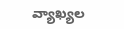వ్యాఖ్యల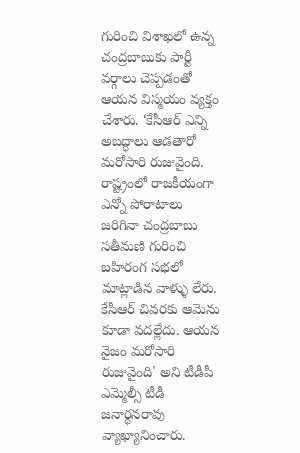గురించి విశాఖలో ఉన్న చంద్రబాబుకు పార్టీ వర్గాలు చెప్పడంతో ఆయన విస్మయం వ్యక్తం చేశారు. ‘కేసీఆర్ ఎన్ని అబద్ధాలు ఆడతారో మరోసారి రుజువైంది. రాష్ట్రంలో రాజకీయంగా ఎన్నో పోరాటాలు జరిగినా చంద్రబాబు సతీమణి గురించి బహిరంగ సభలో మాట్లాడిన వాళ్ళు లేరు. కేసీఆర్ చివరకు ఆమెను కూడా వదల్లేదు. ఆయన నైజం మరోసారి రుజువైంది' అని టీడీపీ ఎమ్మెల్సీ టీడీ జనార్ధనరావు వ్యాఖ్యానించారు.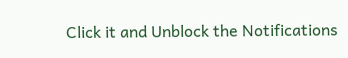Click it and Unblock the Notifications